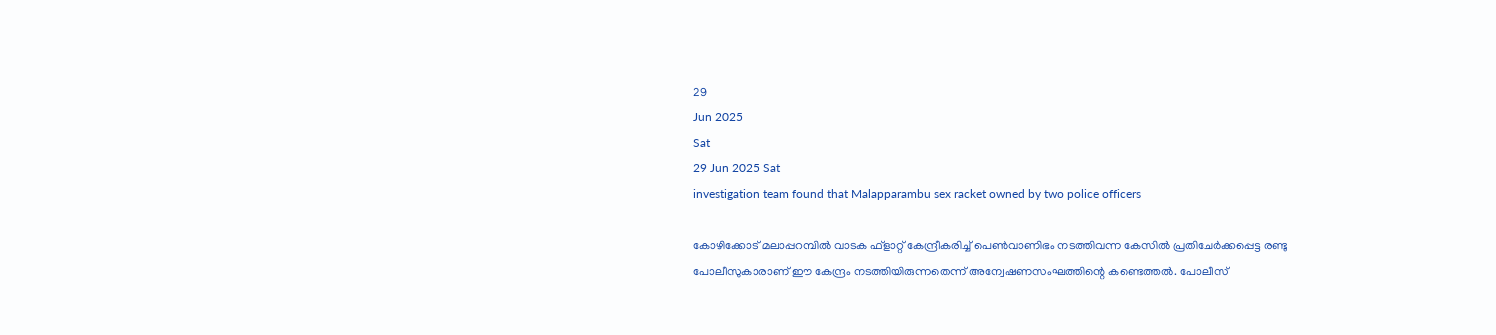29
Jun 2025
Sat
29 Jun 2025 Sat
investigation team found that Malapparambu sex racket owned by two police officers

കോഴിക്കോട് മലാപ്പറമ്പില്‍ വാടക ഫ്‌ളാറ്റ് കേന്ദ്രീകരിച്ച് പെണ്‍വാണിഭം നടത്തിവന്ന കേസില്‍ പ്രതിചേര്‍ക്കപ്പെട്ട രണ്ടു പോലീസുകാരാണ് ഈ കേന്ദ്രം നടത്തിയിരുന്നതെന്ന് അന്വേഷണസംഘത്തിന്റെ കണ്ടെത്തല്‍. പോലീസ്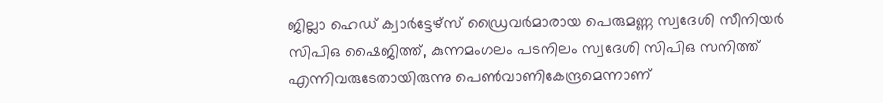ജില്ലാ ഹെഡ് ക്വാര്‍ട്ടേഴ്‌സ് ഡ്രൈവര്‍മാരായ പെരുമണ്ണ സ്വദേശി സീനിയര്‍ സിപിഒ ഷൈജിത്ത്, കുന്നമംഗലം പടനിലം സ്വദേശി സിപിഒ സനിത്ത് എന്നിവരുടേതായിരുന്നു പെണ്‍വാണികേന്ദ്രമെന്നാണ്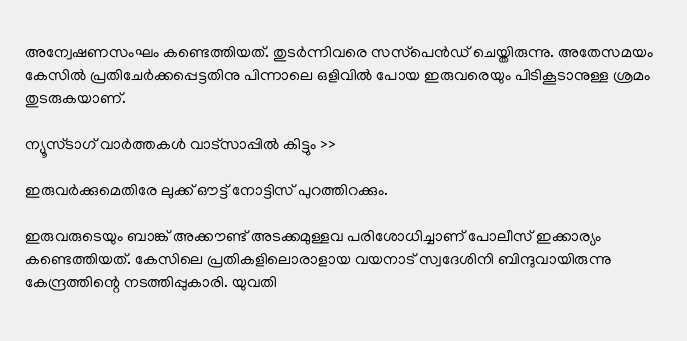അന്വേഷണസംഘം കണ്ടെത്തിയത്. തുടര്‍ന്നിവരെ സസ്‌പെന്‍ഡ് ചെയ്തിരുന്നു. അതേസമയം കേസില്‍ പ്രതിചേര്‍ക്കപ്പെട്ടതിനു പിന്നാലെ ഒളിവില്‍ പോയ ഇരുവരെയും പിടികൂടാനുള്ള ശ്രമം തുടരുകയാണ്.

ന്യൂസ്ടാഗ് വാര്‍ത്തകള്‍ വാട്‌സാപ്പില്‍ കിട്ടും >>

ഇരുവര്‍ക്കുമെതിരേ ലുക്ക് ഔട്ട് നോട്ടിസ് പുറത്തിറക്കും.

ഇരുവരുടെയും ബാങ്ക് അക്കൗണ്ട് അടക്കമുള്ളവ പരിശോധിച്ചാണ് പോലീസ് ഇക്കാര്യം കണ്ടെത്തിയത്. കേസിലെ പ്രതികളിലൊരാളായ വയനാട് സ്വദേശിനി ബിന്ദുവായിരുന്നു കേന്ദ്രത്തിന്റെ നടത്തിപ്പുകാരി. യുവതി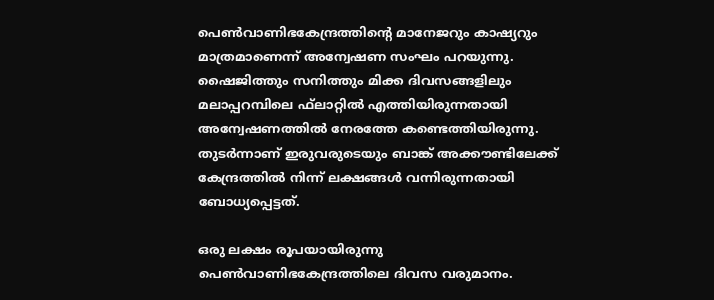പെണ്‍വാണിഭകേന്ദ്രത്തിന്റെ മാനേജറും കാഷ്യറും മാത്രമാണെന്ന് അന്വേഷണ സംഘം പറയുന്നു. ഷൈജിത്തും സനിത്തും മിക്ക ദിവസങ്ങളിലും മലാപ്പറമ്പിലെ ഫ്‌ലാറ്റില്‍ എത്തിയിരുന്നതായി അന്വേഷണത്തില്‍ നേരത്തേ കണ്ടെത്തിയിരുന്നു. തുടര്‍ന്നാണ് ഇരുവരുടെയും ബാങ്ക് അക്കൗണ്ടിലേക്ക് കേന്ദ്രത്തില്‍ നിന്ന് ലക്ഷങ്ങള്‍ വന്നിരുന്നതായി ബോധ്യപ്പെട്ടത്.

ഒരു ലക്ഷം രൂപയായിരുന്നു പെണ്‍വാണിഭകേന്ദ്രത്തിലെ ദിവസ വരുമാനം.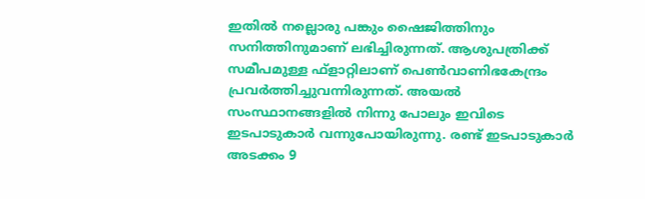ഇതില്‍ നല്ലൊരു പങ്കും ഷൈജിത്തിനും സനിത്തിനുമാണ് ലഭിച്ചിരുന്നത്. ആശുപത്രിക്ക് സമീപമുള്ള ഫ്‌ളാറ്റിലാണ് പെണ്‍വാണിഭകേന്ദ്രം പ്രവര്‍ത്തിച്ചുവന്നിരുന്നത്. അയല്‍ സംസ്ഥാനങ്ങളില്‍ നിന്നു പോലും ഇവിടെ ഇടപാടുകാര്‍ വന്നുപോയിരുന്നു. രണ്ട് ഇടപാടുകാര്‍ അടക്കം 9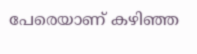പേരെയാണ് കഴിഞ്ഞ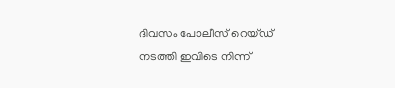ദിവസം പോലീസ് റെയ്ഡ് നടത്തി ഇവിടെ നിന്ന്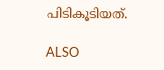പിടികൂടിയത്.

ALSO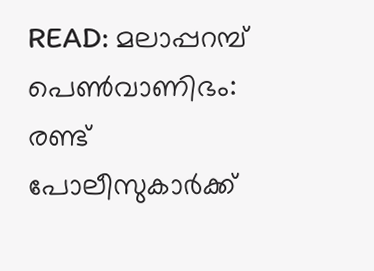READ: മലാപ്പറമ്പ് പെണ്‍വാണിഭം: രണ്ട് പോലീസുകാര്‍ക്ക്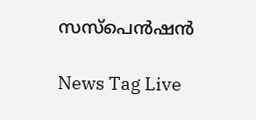സസ്‌പെന്‍ഷന്‍

News Tag Live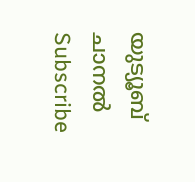യുട്യൂബ് ചാനല്‍ Subscribe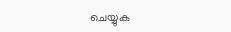ചെയ്യുക